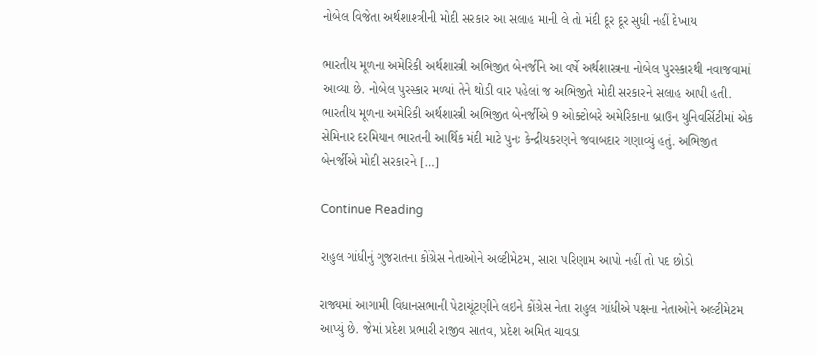નોબેલ વિજેતા અર્થશાશ્ત્રીની મોદી સરકાર આ સલાહ માની લે તો મંદી દૂર દૂર સુધી નહીં દેખાય

ભારતીય મૂળના અમેરિકી અર્થશાસ્ત્રી અભિજીત બેનર્જીને આ વર્ષે અર્થશાસ્ત્રના નોબેલ પુરસ્કારથી નવાજવામાં આવ્યા છે. નોબેલ પુરસ્કાર મળ્યાં તેને થોડી વાર પહેલાં જ અભિજીતે મોદી સરકારને સલાહ આપી હતી. ભારતીય મૂળના અમેરિકી અર્થશાસ્ત્રી અભિજીત બેનર્જીએ 9 ઓક્ટોબરે અમેરિકાના બ્રાઉન યુનિવર્સિટીમાં એક સેમિનાર દરમિયાન ભારતની આર્થિક મંદી માટે પુનઃ કેન્દ્રીયકરણને જવાબદાર ગણાવ્યું હતું. અભિજીત બેનર્જીએ મોદી સરકારને […]

Continue Reading

રાહુલ ગાંધીનું ગુજરાતના કોંગ્રેસ નેતાઓને અલ્ટીમેટમ, સારા પરિણામ આપો નહીં તો પદ છોડો

રાજ્યમાં આગામી વિધાનસભાની પેટાચૂંટણીને લઇને કોંગ્રેસ નેતા રાહુલ ગાંધીએ પક્ષના નેતાઓને અલ્ટીમેટમ આપ્યું છે. જેમાં પ્રદેશ પ્રભારી રાજીવ સાતવ, પ્રદેશ અમિત ચાવડા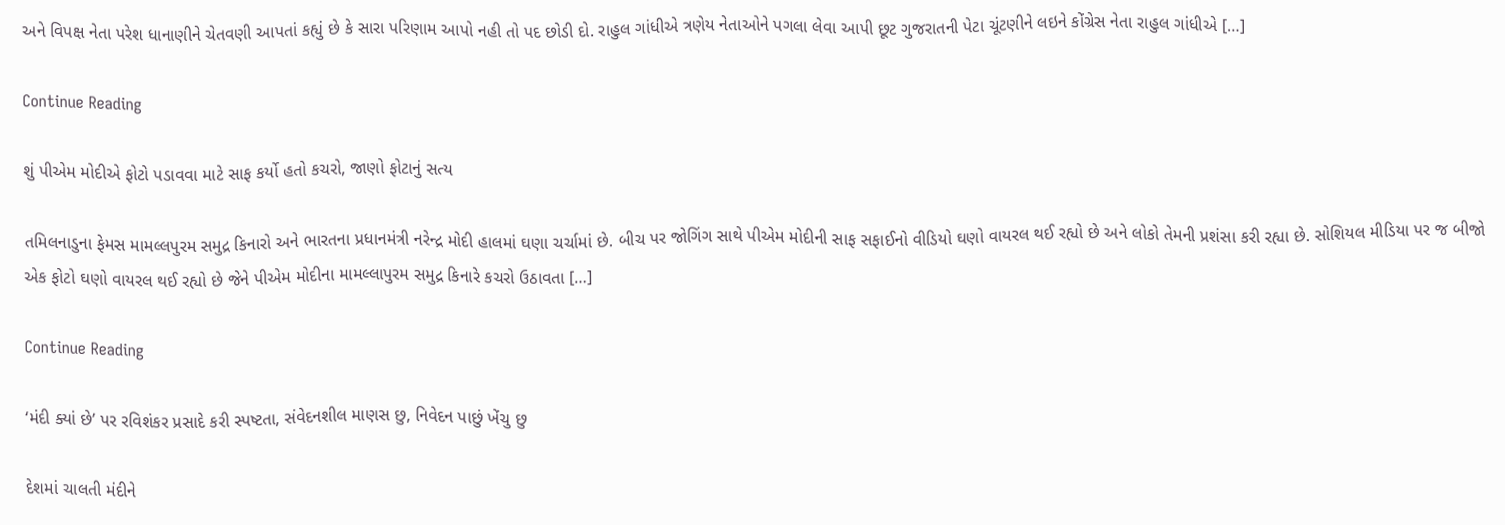અને વિપક્ષ નેતા પરેશ ધાનાણીને ચેતવણી આપતાં કહ્યું છે કે સારા પરિણામ આપો નહી તો પદ છોડી દો. રાહુલ ગાંધીએ ત્રણેય નેતાઓને પગલા લેવા આપી છૂટ ગુજરાતની પેટા ચૂંટણીને લઇને કોંગ્રેસ નેતા રાહુલ ગાંધીએ […]

Continue Reading

શું પીએમ મોદીએ ફોટો પડાવવા માટે સાફ કર્યો હતો કચરો, જાણો ફોટાનું સત્ય

તમિલનાડુના ફેમસ મામલ્લપુરમ સમુદ્ર કિનારો અને ભારતના પ્રધાનમંત્રી નરેન્દ્ર મોદી હાલમાં ઘણા ચર્ચામાં છે. બીચ પર જોગિંગ સાથે પીએમ મોદીની સાફ સફાઈનો વીડિયો ઘણો વાયરલ થઈ રહ્યો છે અને લોકો તેમની પ્રશંસા કરી રહ્યા છે. સોશિયલ મીડિયા પર જ બીજો એક ફોટો ઘણો વાયરલ થઈ રહ્યો છે જેને પીએમ મોદીના મામલ્લાપુરમ સમુદ્ર કિનારે કચરો ઉઠાવતા […]

Continue Reading

‘મંદી ક્યાં છે’ પર રવિશંકર પ્રસાદે કરી સ્પષ્ટતા, સંવેદનશીલ માણસ છુ, નિવેદન પાછું ખેંચુ છુ

દેશમાં ચાલતી મંદીને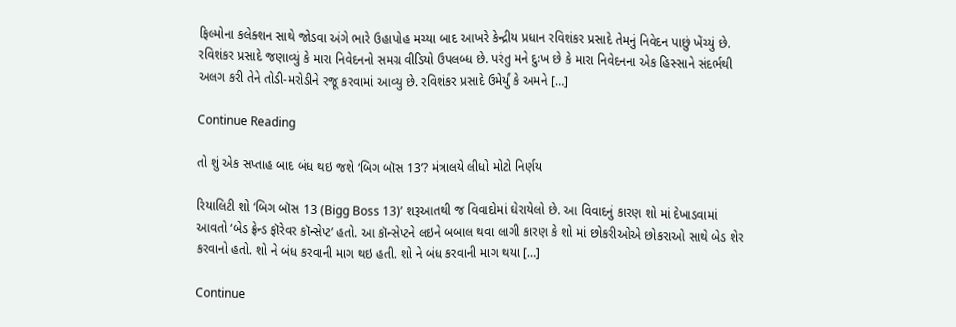ફિલ્મોના કલેક્શન સાથે જોડવા અંગે ભારે ઉહાપોહ મચ્યા બાદ આખરે કેન્દ્રીય પ્રધાન રવિશંકર પ્રસાદે તેમનું નિવેદન પાછું ખેંચ્યું છે. રવિશંકર પ્રસાદે જણાવ્યું કે મારા નિવેદનનો સમગ્ર વીડિયો ઉપલબ્ધ છે. પરંતુ મને દુઃખ છે કે મારા નિવેદનના એક હિસ્સાને સંદર્ભથી અલગ કરી તેને તોડી-મરોડીને રજૂ કરવામાં આવ્યુ છે. રવિશંકર પ્રસાદે ઉમેર્યું કે અમને […]

Continue Reading

તો શું એક સપ્તાહ બાદ બંધ થઇ જશે ‘બિગ બૉસ 13’? મંત્રાલયે લીધો મોટો નિર્ણય

રિયાલિટી શો ‘બિગ બૉસ 13 (Bigg Boss 13)’ શરૂઆતથી જ વિવાદોમાં ઘેરાયેલો છે. આ વિવાદનું કારણ શો માં દેખાડવામાં આવતો ‘બેડ ફ્રેન્ડ ફૉરેવર કૉન્સેપ્ટ’ હતો. આ કૉન્સેપ્ટને લઇને બબાલ થવા લાગી કારણ કે શો માં છોકરીઓએ છોકરાઓ સાથે બેડ શેર કરવાનો હતો. શો ને બંધ કરવાની માગ થઇ હતી. શો ને બંધ કરવાની માગ થયા […]

Continue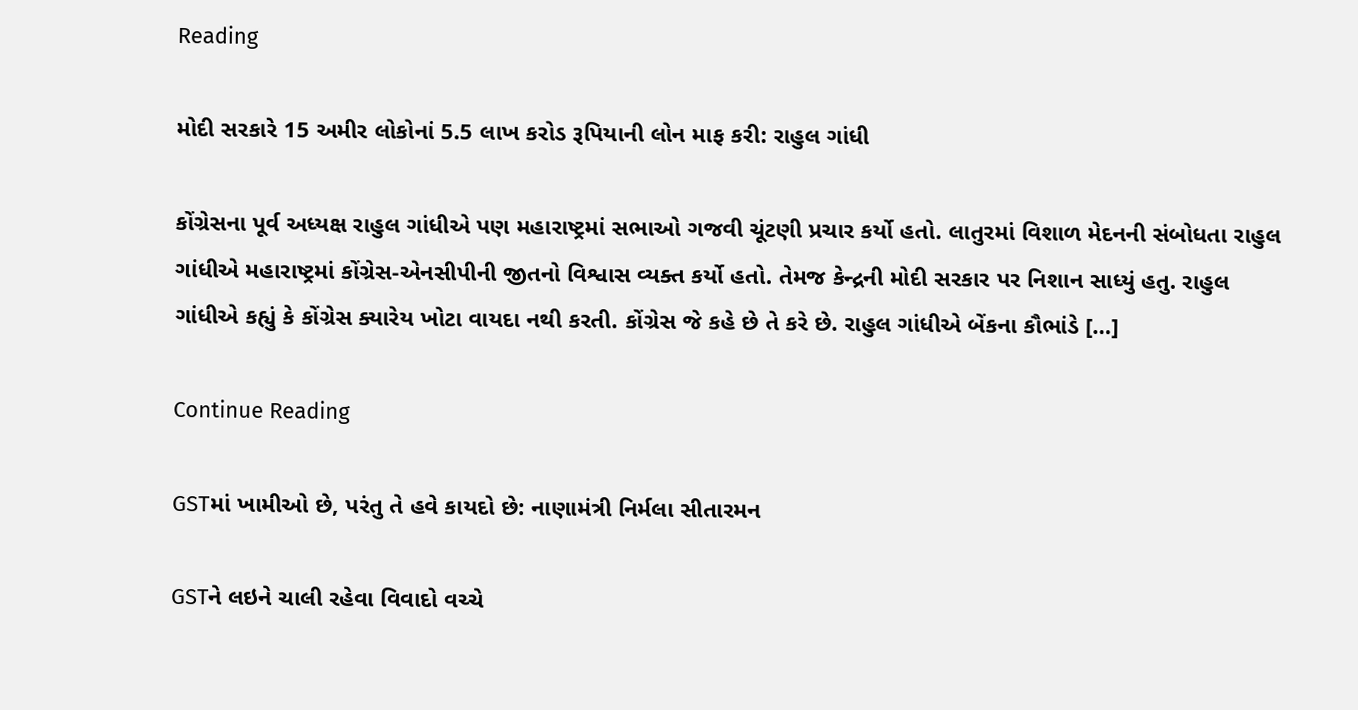Reading

મોદી સરકારે 15 અમીર લોકોનાં 5.5 લાખ કરોડ રૂપિયાની લોન માફ કરી: રાહુલ ગાંધી

કોંગ્રેસના પૂર્વ અધ્યક્ષ રાહુલ ગાંધીએ પણ મહારાષ્ટ્રમાં સભાઓ ગજવી ચૂંટણી પ્રચાર કર્યો હતો. લાતુરમાં વિશાળ મેદનની સંબોધતા રાહુલ ગાંધીએ મહારાષ્ટ્રમાં કોંગ્રેસ-એનસીપીની જીતનો વિશ્વાસ વ્યક્ત કર્યો હતો. તેમજ કેન્દ્રની મોદી સરકાર પર નિશાન સાધ્યું હતુ. રાહુલ ગાંધીએ કહ્યું કે કોંગ્રેસ ક્યારેય ખોટા વાયદા નથી કરતી. કોંગ્રેસ જે કહે છે તે કરે છે. રાહુલ ગાંધીએ બેંકના કૌભાંડે […]

Continue Reading

GSTમાં ખામીઓ છે, પરંતુ તે હવે કાયદો છે: નાણામંત્રી નિર્મલા સીતારમન

GSTને લઇને ચાલી રહેવા વિવાદો વચ્ચે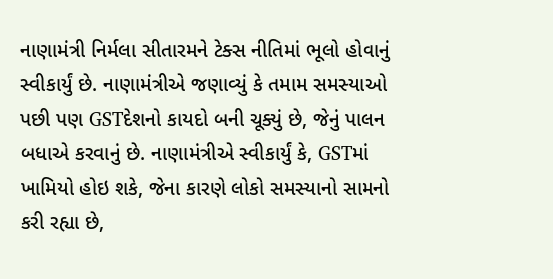નાણામંત્રી નિર્મલા સીતારમને ટેક્સ નીતિમાં ભૂલો હોવાનું સ્વીકાર્યું છે. નાણામંત્રીએ જણાવ્યું કે તમામ સમસ્યાઓ પછી પણ GSTદેશનો કાયદો બની ચૂક્યું છે, જેનું પાલન બધાએ કરવાનું છે. નાણામંત્રીએ સ્વીકાર્યું કે, GSTમાં ખામિયો હોઇ શકે, જેના કારણે લોકો સમસ્યાનો સામનો કરી રહ્યા છે,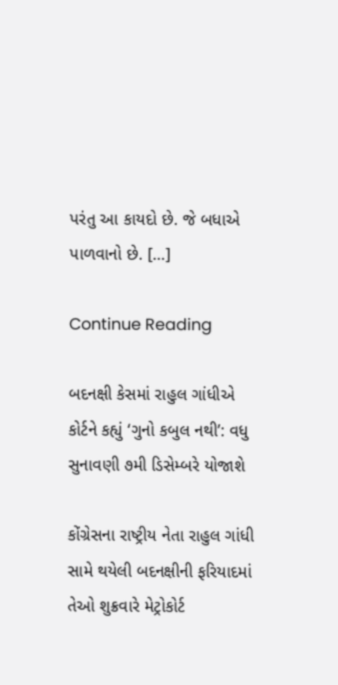પરંતુ આ કાયદો છે. જે બધાએ પાળવાનો છે. […]

Continue Reading

બદનક્ષી કેસમાં રાહુલ ગાંધીએ કોર્ટને કહ્યું ‘ગુનો કબુલ નથી’: વધુ સુનાવણી ૭મી ડિસેમ્બરે યોજાશે

કોંગ્રેસના રાષ્ટ્રીય નેતા રાહુલ ગાંધી સામે થયેલી બદનક્ષીની ફરિયાદમાં તેઓ શુક્રવારે મેટ્રોકોર્ટ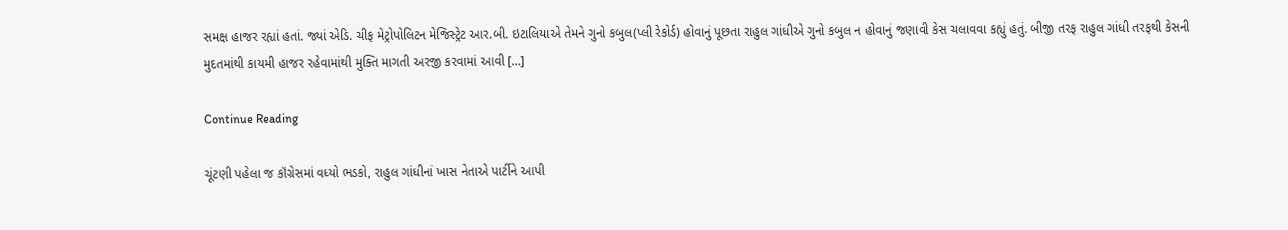સમક્ષ હાજર રહ્યાં હતાં. જ્યાં એડિ. ચીફ મેટ્રોપોલિટન મેજિસ્ટ્રેટ આર.બી. ઇટાલિયાએ તેમને ગુનો કબુલ(પ્લી રેકોર્ડ) હોવાનું પૂછતા રાહુલ ગાંધીએ ગુનો કબુલ ન હોવાનું જણાવી કેસ ચલાવવા કહ્યું હતું. બીજી તરફ રાહુલ ગાંધી તરફથી કેસની મુદતમાંથી કાયમી હાજર રહેવામાંથી મુક્તિ માગતી અરજી કરવામાં આવી […]

Continue Reading

ચૂંટણી પહેલા જ કૉંગ્રેસમાં વધ્યો ભડકો, રાહુલ ગાંધીનાં ખાસ નેતાએ પાર્ટીને આપી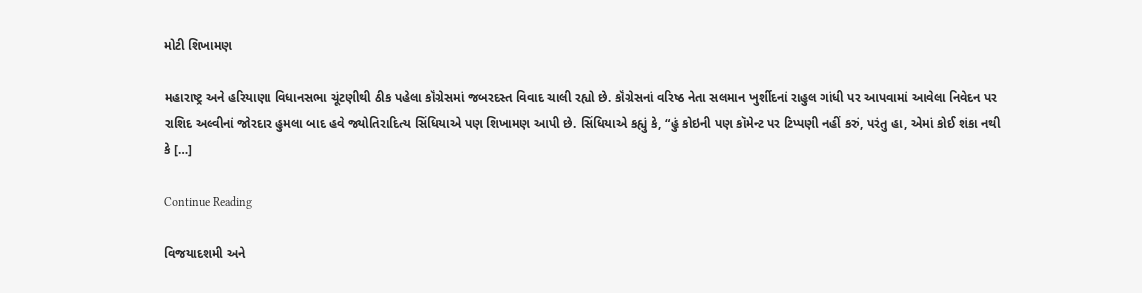મોટી શિખામણ

મહારાષ્ટ્ર અને હરિયાણા વિધાનસભા ચૂંટણીથી ઠીક પહેલા કૉંગ્રેસમાં જબરદસ્ત વિવાદ ચાલી રહ્યો છે. કૉંગ્રેસનાં વરિષ્ઠ નેતા સલમાન ખુર્શીદનાં રાહુલ ગાંધી પર આપવામાં આવેલા નિવેદન પર રાશિદ અલ્વીનાં જોરદાર હુમલા બાદ હવે જ્યોતિરાદિત્ય સિંધિયાએ પણ શિખામણ આપી છે. સિંધિયાએ કહ્યું કે, “હું કોઇની પણ કૉમેન્ટ પર ટિપ્પણી નહીં કરું, પરંતુ હા, એમાં કોઈ શંકા નથી કે […]

Continue Reading

વિજયાદશમી અને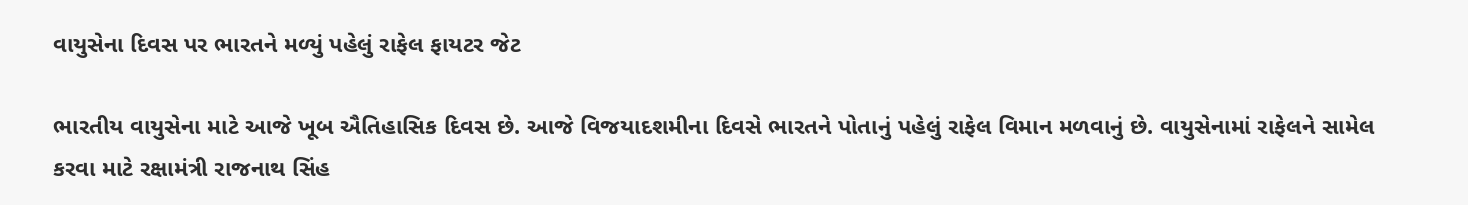વાયુસેના દિવસ પર ભારતને મળ્યું પહેલું રાફેલ ફાયટર જેટ

ભારતીય વાયુસેના માટે આજે ખૂબ ઐતિહાસિક દિવસ છે. આજે વિજયાદશમીના દિવસે ભારતને પોતાનું પહેલું રાફેલ વિમાન મળવાનું છે. વાયુસેનામાં રાફેલને સામેલ કરવા માટે રક્ષામંત્રી રાજનાથ સિંહ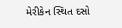મેરીકેન સ્થિત દસો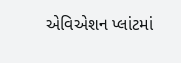એવિએશન પ્લાંટમાં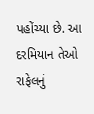પહોંચ્યા છે. આ દરમિયાન તેઓ રાફેલનું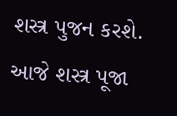શસ્ત્ર પુજન કરશે. આજે શસ્ત્ર પૂજા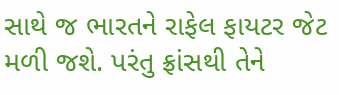સાથે જ ભારતને રાફેલ ફાયટર જેટ મળી જશે. પરંતુ ફ્રાંસથી તેને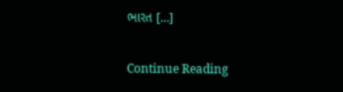ભારત […]

Continue Reading